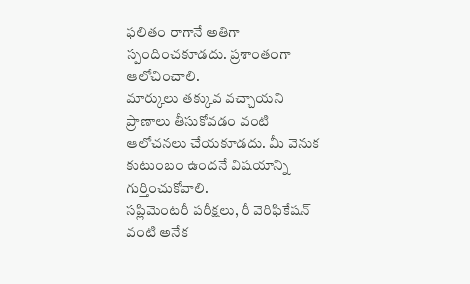ఫలితం రాగానే అతిగా స్పందించకూడదు. ప్రశాంతంగా ఆలోచించాలి.
మార్కులు తక్కువ వచ్చాయని ప్రాణాలు తీసుకోవడం వంటి ఆలోచనలు చేయకూడదు. మీ వెనుక కుటుంబం ఉందనే విషయాన్ని గుర్తించుకోవాలి.
సప్లిమెంటరీ పరీక్షలు, రీ వెరిఫికేషన్ వంటి అనేక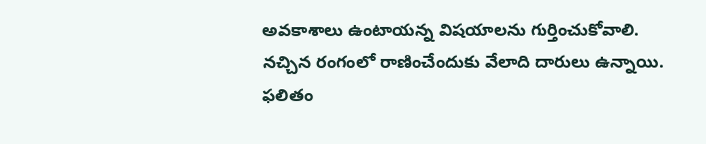అవకాశాలు ఉంటాయన్న విషయాలను గుర్తించుకోవాలి.
నచ్చిన రంగంలో రాణించేందుకు వేలాది దారులు ఉన్నాయి.
ఫలితం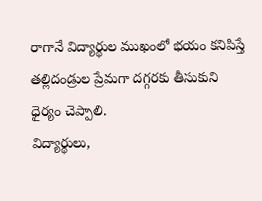రాగానే విద్యార్థుల ముఖంలో భయం కనిపిస్తే తల్లిదండ్రుల ప్రేమగా దగ్గరకు తీసుకుని ధైర్యం చెప్పాలి.
విద్యార్థులు,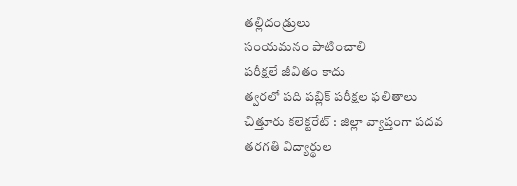తల్లిదండ్రులు
సంయమనం పాటించాలి
పరీక్షలే జీవితం కాదు
త్వరలో పది పబ్లిక్ పరీక్షల ఫలితాలు
చిత్తూరు కలెక్టరేట్ : జిల్లా వ్యాప్తంగా పదవ తరగతి విద్యార్థుల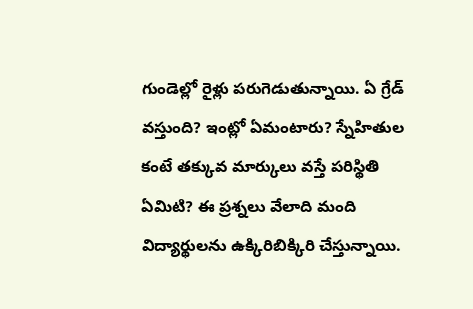గుండెల్లో రైళ్లు పరుగెడుతున్నాయి. ఏ గ్రేడ్ వస్తుంది? ఇంట్లో ఏమంటారు? స్నేహితుల కంటే తక్కువ మార్కులు వస్తే పరిస్థితి ఏమిటి? ఈ ప్రశ్నలు వేలాది మంది విద్యార్థులను ఉక్కిరిబిక్కిరి చేస్తున్నాయి.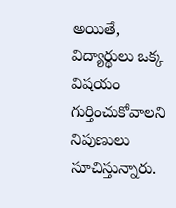అయితే, విద్యార్థులు ఒక్క విషయం గుర్తించుకోవాలని నిపుణులు సూచిస్తున్నారు.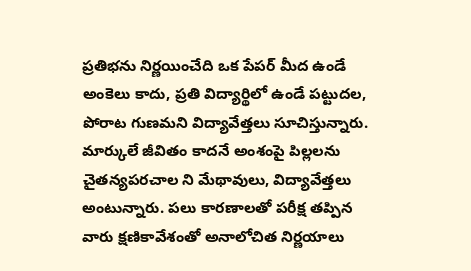ప్రతిభను నిర్ణయించేది ఒక పేపర్ మీద ఉండే అంకెలు కాదు, ప్రతి విద్యార్థిలో ఉండే పట్టుదల, పోరాట గుణమని విద్యావేత్తలు సూచిస్తున్నారు. మార్కులే జీవితం కాదనే అంశంపై పిల్లలను చైతన్యపరచాల ని మేథావులు, విద్యావేత్తలు అంటున్నారు. పలు కారణాలతో పరీక్ష తప్పిన వారు క్షణికావేశంతో అనాలోచిత నిర్ణయాలు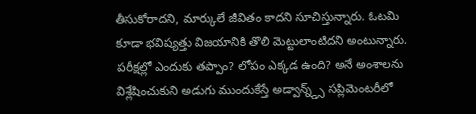తీసుకోరాదని, మార్కులే జీవితం కాదని సూచిస్తున్నారు. ఓటమి కూడా భవిష్యత్తు విజయానికి తొలి మెట్టులాంటిదని అంటున్నారు. పరీక్షల్లో ఎందుకు తప్పాం? లోపం ఎక్కడ ఉంది? అనే అంశాలను విశ్లేషించుకుని అడుగు ముందుకేస్తే అడ్వాన్న్డ్స్ సప్లిమెంటరీలో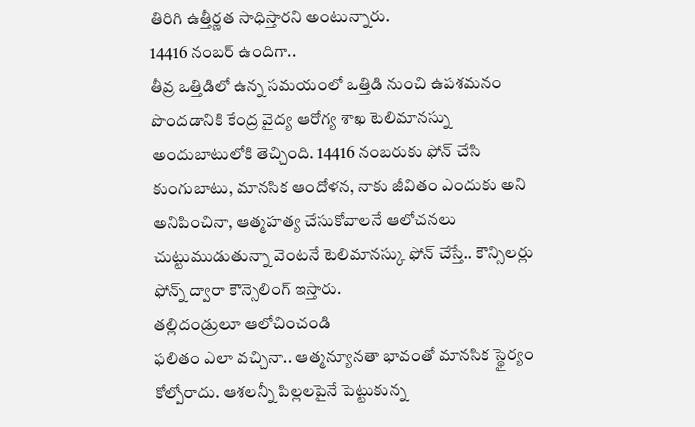తిరిగి ఉత్తీర్ణత సాధిస్తారని అంటున్నారు.
14416 నంబర్ ఉందిగా..
తీవ్ర ఒత్తిడిలో ఉన్న సమయంలో ఒత్తిడి నుంచి ఉపశమనం పొందడానికి కేంద్ర వైద్య ఆరోగ్య శాఖ టెలిమానస్ను అందుబాటులోకి తెచ్చింది. 14416 నంబరుకు ఫోన్ చేసి కుంగుబాటు, మానసిక ఆందోళన, నాకు జీవితం ఎందుకు అని అనిపించినా, ఆత్మహత్య చేసుకోవాలనే ఆలోచనలు చుట్టుముడుతున్నా వెంటనే టెలిమానస్కు ఫోన్ చేస్తే.. కౌన్సిలర్లు ఫోన్న్ ద్వారా కౌన్సెలింగ్ ఇస్తారు.
తల్లిదండ్రులూ ఆలోచించండి
ఫలితం ఎలా వచ్చినా.. ఆత్మన్యూనతా భావంతో మానసిక స్థైర్యం కోల్పోరాదు. ఆశలన్నీ పిల్లలపైనే పెట్టుకున్న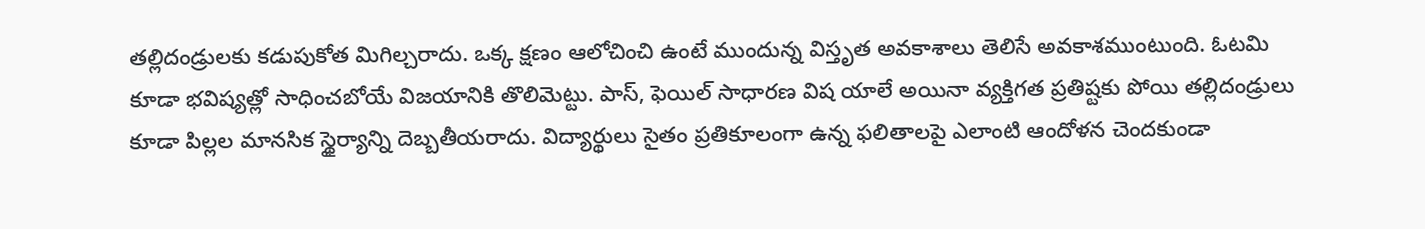తల్లిదండ్రులకు కడుపుకోత మిగిల్చరాదు. ఒక్క క్షణం ఆలోచించి ఉంటే ముందున్న విస్తృత అవకాశాలు తెలిసే అవకాశముంటుంది. ఓటమి కూడా భవిష్యత్లో సాధించబోయే విజయానికి తొలిమెట్టు. పాస్, ఫెయిల్ సాధారణ విష యాలే అయినా వ్యక్తిగత ప్రతిష్టకు పోయి తల్లిదండ్రులు కూడా పిల్లల మానసిక స్థైర్యాన్ని దెబ్బతీయరాదు. విద్యార్థులు సైతం ప్రతికూలంగా ఉన్న ఫలితాలపై ఎలాంటి ఆందోళన చెందకుండా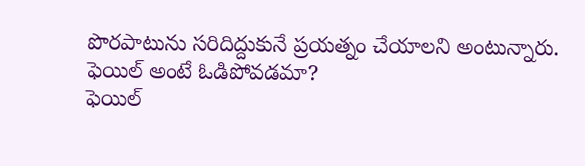పొరపాటును సరిదిద్దుకునే ప్రయత్నం చేయాలని అంటున్నారు.
ఫెయిల్ అంటే ఓడిపోవడమా?
ఫెయిల్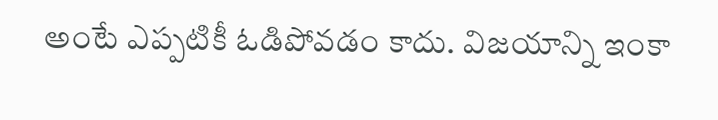అంటే ఎప్పటికీ ఓడిపోవడం కాదు. విజయాన్ని ఇంకా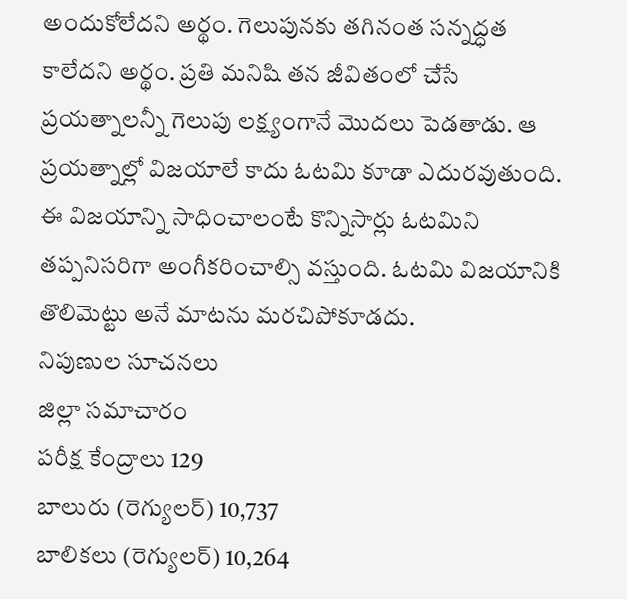అందుకోలేదని అర్థం. గెలుపునకు తగినంత సన్నద్ధత కాలేదని అర్థం. ప్రతి మనిషి తన జీవితంలో చేసే ప్రయత్నాలన్నీ గెలుపు లక్ష్యంగానే మొదలు పెడతాడు. ఆ ప్రయత్నాల్లో విజయాలే కాదు ఓటమి కూడా ఎదురవుతుంది. ఈ విజయాన్ని సాధించాలంటే కొన్నిసార్లు ఓటమిని తప్పనిసరిగా అంగీకరించాల్సి వస్తుంది. ఓటమి విజయానికి తొలిమెట్టు అనే మాటను మరచిపోకూడదు.
నిపుణుల సూచనలు
జిల్లా సమాచారం
పరీక్ష కేంద్రాలు 129
బాలురు (రెగ్యులర్) 10,737
బాలికలు (రెగ్యులర్) 10,264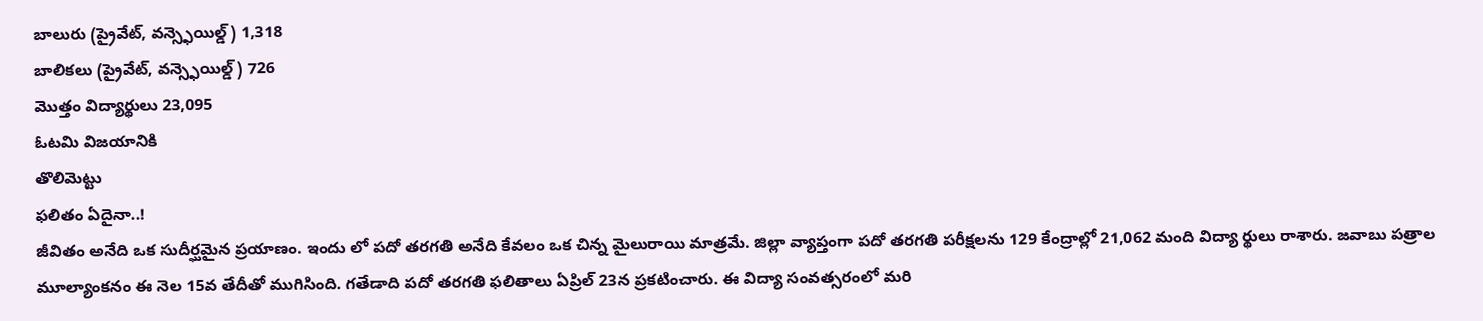బాలురు (ప్రైవేట్, వన్స్ఫెయిల్డ్) 1,318
బాలికలు (ప్రైవేట్, వన్స్ఫెయిల్డ్) 726
మొత్తం విద్యార్థులు 23,095
ఓటమి విజయానికి
తొలిమెట్టు
ఫలితం ఏదైనా..!
జీవితం అనేది ఒక సుదీర్ఘమైన ప్రయాణం. ఇందు లో పదో తరగతి అనేది కేవలం ఒక చిన్న మైలురాయి మాత్రమే. జిల్లా వ్యాప్తంగా పదో తరగతి పరీక్షలను 129 కేంద్రాల్లో 21,062 మంది విద్యా ర్థులు రాశారు. జవాబు పత్రాల మూల్యాంకనం ఈ నెల 15వ తేదీతో ముగిసింది. గతేడాది పదో తరగతి ఫలితాలు ఏప్రిల్ 23న ప్రకటించారు. ఈ విద్యా సంవత్సరంలో మరి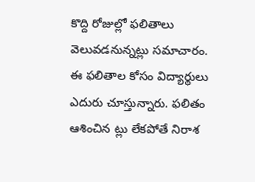కొద్ది రోజుల్లో ఫలితాలు వెలువడనున్నట్లు సమాచారం. ఈ ఫలితాల కోసం విద్యార్థులు ఎదురు చూస్తున్నారు. ఫలితం ఆశించిన ట్లు లేకపోతే నిరాశ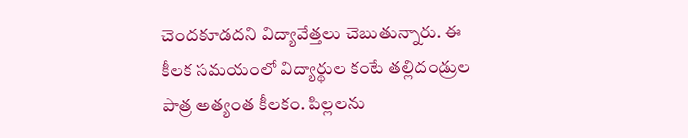చెందకూడదని విద్యావేత్తలు చెబుతున్నారు. ఈ కీలక సమయంలో విద్యార్థుల కంటే తల్లిదండ్రుల పాత్ర అత్యంత కీలకం. పిల్లలను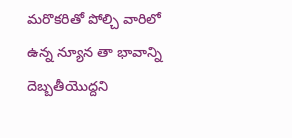మరొకరితో పోల్చి వారిలో ఉన్న న్యూన తా భావాన్ని దెబ్బతీయొద్దని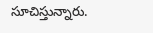సూచిస్తున్నారు.